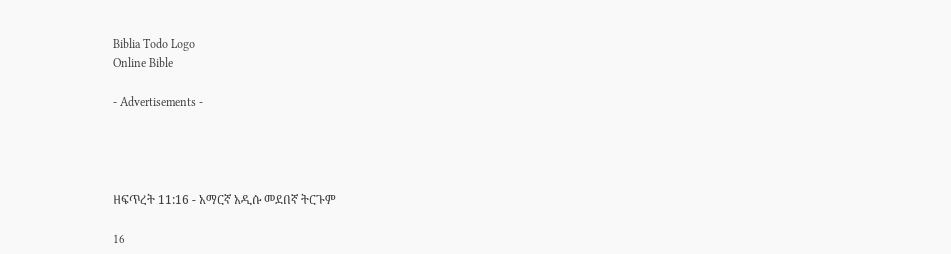Biblia Todo Logo
Online Bible

- Advertisements -




ዘፍጥረት 11:16 - አማርኛ አዲሱ መደበኛ ትርጉም

16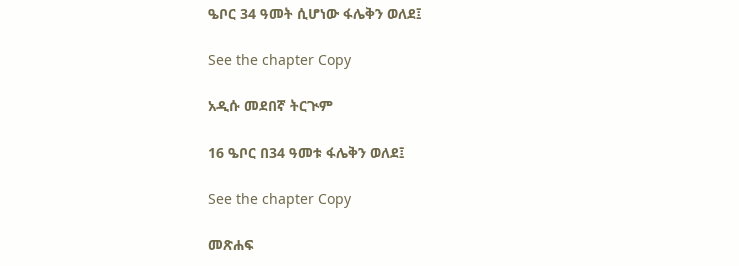ዔቦር 34 ዓመት ሲሆነው ፋሌቅን ወለደ፤

See the chapter Copy

አዲሱ መደበኛ ትርጒም

16 ዔቦር በ34 ዓመቱ ፋሌቅን ወለደ፤

See the chapter Copy

መጽሐፍ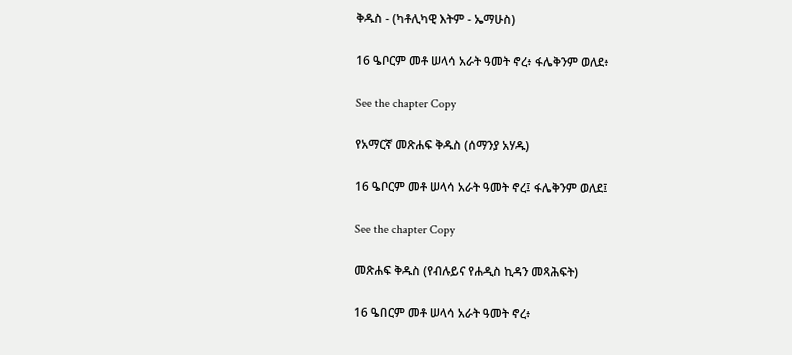ቅዱስ - (ካቶሊካዊ እትም - ኤማሁስ)

16 ዔቦርም መቶ ሠላሳ አራት ዓመት ኖረ፥ ፋሌቅንም ወለደ፥

See the chapter Copy

የአማርኛ መጽሐፍ ቅዱስ (ሰማንያ አሃዱ)

16 ዔቦርም መቶ ሠላሳ አራት ዓመት ኖረ፤ ፋሌቅንም ወለደ፤

See the chapter Copy

መጽሐፍ ቅዱስ (የብሉይና የሐዲስ ኪዳን መጻሕፍት)

16 ዔበርም መቶ ሠላሳ አራት ዓመት ኖረ፥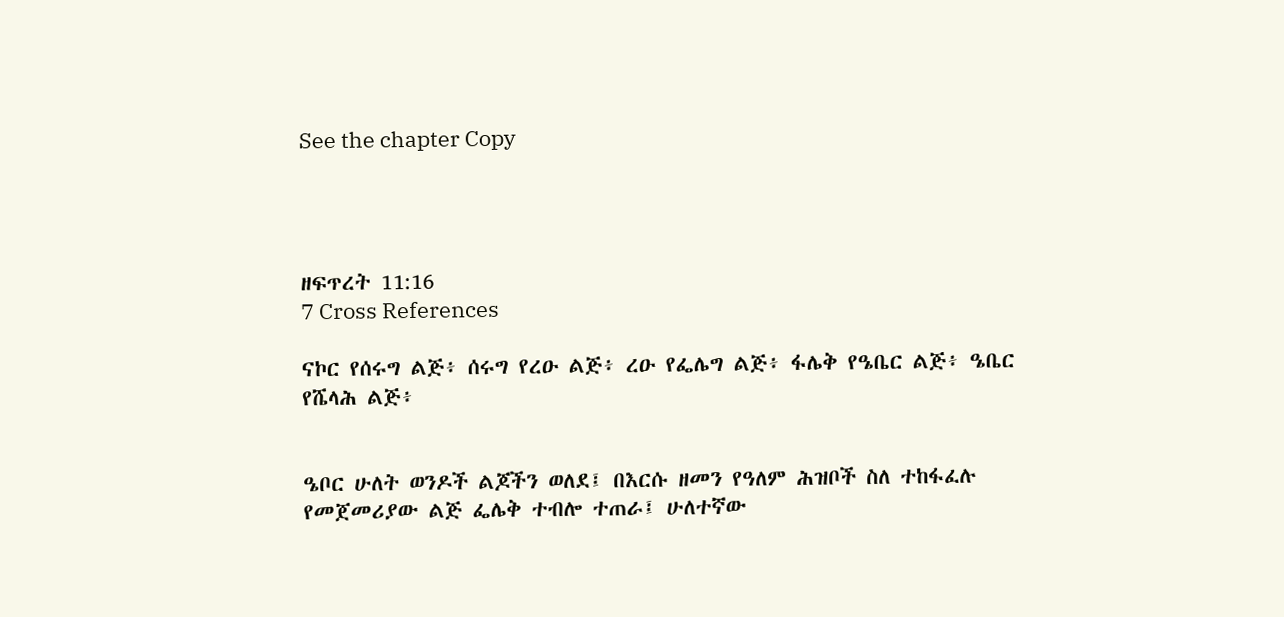See the chapter Copy




ዘፍጥረት 11:16
7 Cross References

ናኮር የሰሩግ ልጅ፥ ሰሩግ የረዑ ልጅ፥ ረዑ የፌሌግ ልጅ፥ ፋሌቅ የዔቤር ልጅ፥ ዔቤር የሼላሕ ልጅ፥


ዔቦር ሁለት ወንዶች ልጆችን ወለደ፤ በእርሱ ዘመን የዓለም ሕዝቦች ስለ ተከፋፈሉ የመጀመሪያው ልጅ ፌሌቅ ተብሎ ተጠራ፤ ሁለተኛው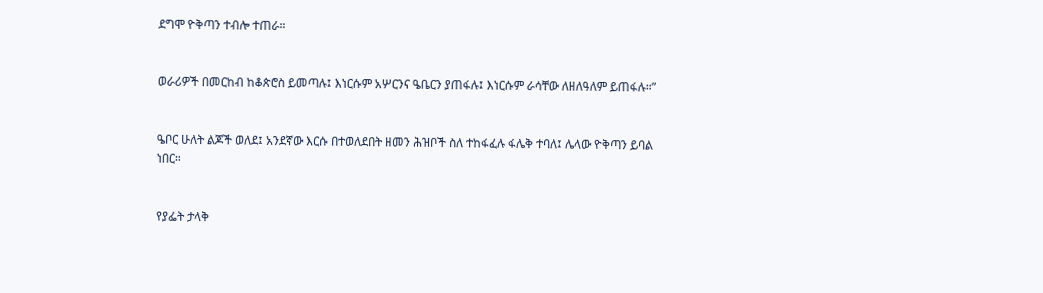ደግሞ ዮቅጣን ተብሎ ተጠራ።


ወራሪዎች በመርከብ ከቆጵሮስ ይመጣሉ፤ እነርሱም አሦርንና ዔቤርን ያጠፋሉ፤ እነርሱም ራሳቸው ለዘለዓለም ይጠፋሉ።”


ዔቦር ሁለት ልጆች ወለደ፤ አንደኛው እርሱ በተወለደበት ዘመን ሕዝቦች ስለ ተከፋፈሉ ፋሌቅ ተባለ፤ ሌላው ዮቅጣን ይባል ነበር።


የያፌት ታላቅ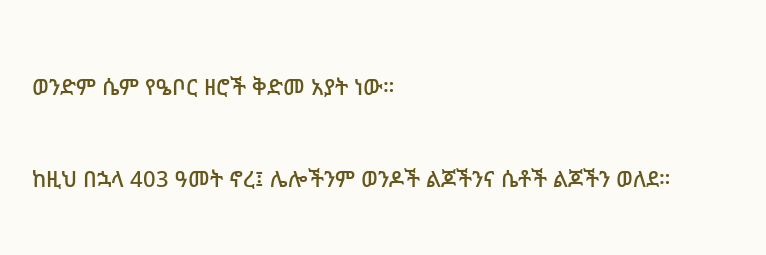ወንድም ሴም የዔቦር ዘሮች ቅድመ አያት ነው።


ከዚህ በኋላ 403 ዓመት ኖረ፤ ሌሎችንም ወንዶች ልጆችንና ሴቶች ልጆችን ወለደ።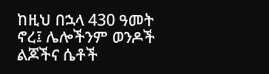ከዚህ በኋላ 430 ዓመት ኖረ፤ ሌሎችንም ወንዶች ልጆችና ሴቶች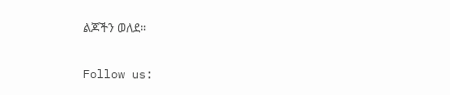ልጆችን ወለደ።


Follow us: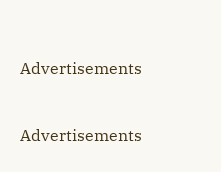Advertisements


Advertisements